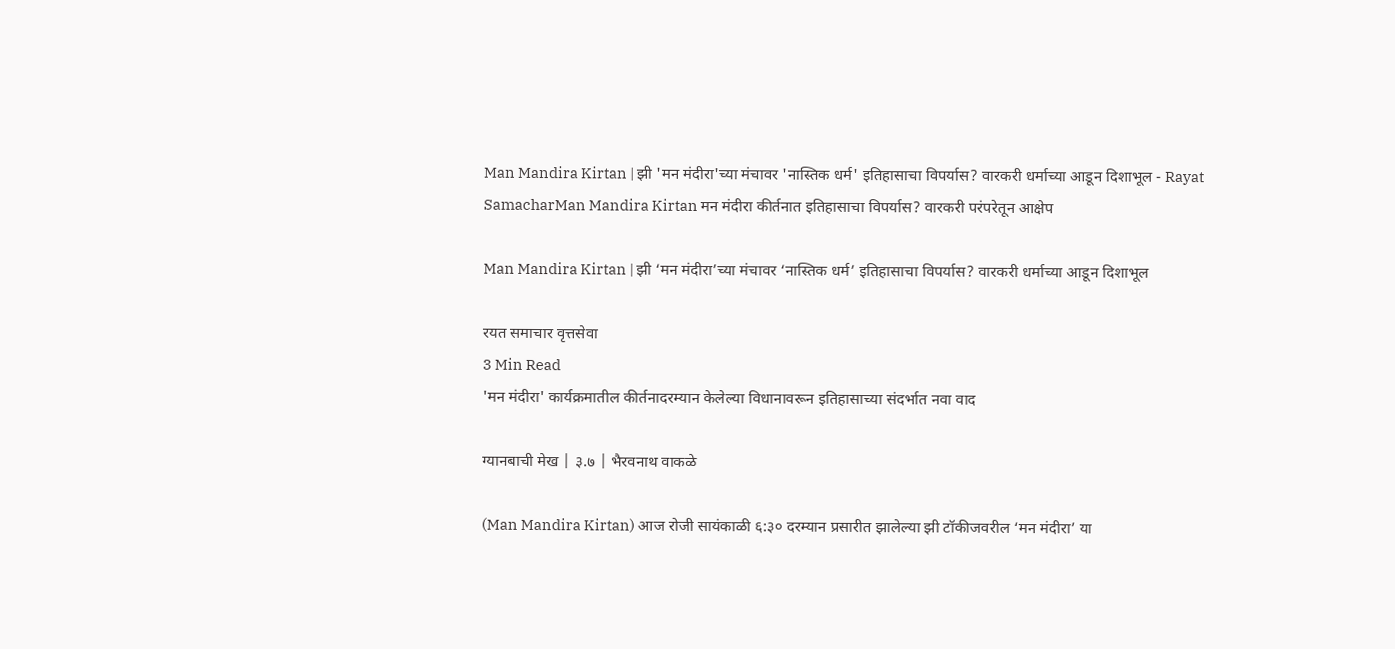Man Mandira Kirtan | झी 'मन मंदीरा'च्या मंचावर 'नास्तिक धर्म' इतिहासाचा विपर्यास? वारकरी धर्माच्या आडून दिशाभूल - Rayat SamacharMan Mandira Kirtan मन मंदीरा कीर्तनात इतिहासाचा विपर्यास? वारकरी परंपरेतून आक्षेप

Man Mandira Kirtan | झी ‘मन मंदीरा’च्या मंचावर ‘नास्तिक धर्म’ इतिहासाचा विपर्यास? वारकरी धर्माच्या आडून दिशाभूल

रयत समाचार वृत्तसेवा
3 Min Read
'मन मंदीरा' कार्यक्रमातील कीर्तनादरम्यान केलेल्या विधानावरून इतिहासाच्या संदर्भात नवा वाद

ग्यानबाची मेख | ३.७ | भैरवनाथ वाकळे

(Man Mandira Kirtan) आज रोजी सायंकाळी ६:३० दरम्यान प्रसारीत झालेल्या झी टॉकीजवरील ‘मन मंदीरा’ या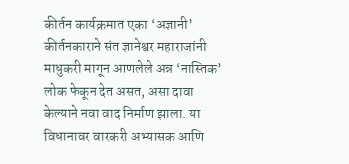कीर्तन कार्यक्रमात एका ‘अज्ञानी’ कीर्तनकाराने संत ज्ञानेश्वर महाराजांनी माधुकरी मागून आणलेले अन्न ‘नास्तिक’ लोक फेकून देत असत, असा दावा केल्याने नवा वाद निर्माण झाला. या विधानावर वारकरी अभ्यासक आणि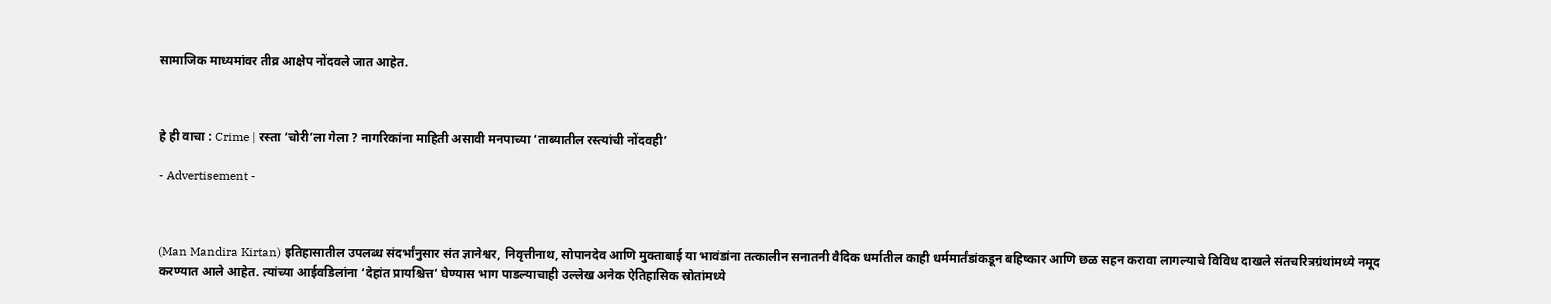सामाजिक माध्यमांवर तीव्र आक्षेप नोंदवले जात आहेत.



हे ही वाचा : Crime | रस्ता ‘चोरी’ला गेला ? नागरिकांना माहिती असावी मनपाच्या ‘ताब्यातील रस्त्यांची नोंदवही’

- Advertisement -



(Man Mandira Kirtan) इतिहासातील उपलब्ध संदर्भांनुसार संत ज्ञानेश्वर, निवृत्तीनाथ, सोपानदेव आणि मुक्ताबाई या भावंडांना तत्कालीन सनातनी वैदिक धर्मातील काही धर्ममार्तंडांकडून बहिष्कार आणि छळ सहन करावा लागल्याचे विविध दाखले संतचरित्रग्रंथांमध्ये नमूद करण्यात आले आहेत. त्यांच्या आईवडिलांना ‘देहांत प्रायश्चित्त’ घेण्यास भाग पाडल्याचाही उल्लेख अनेक ऐतिहासिक स्रोतांमध्ये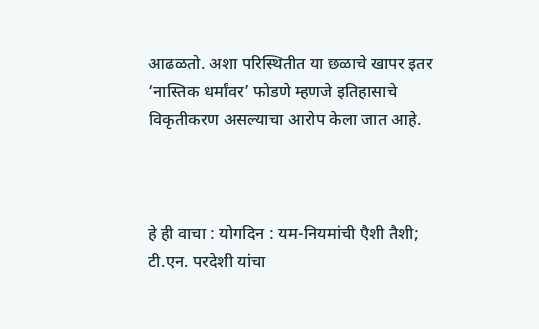आढळतो. अशा परिस्थितीत या छळाचे खापर इतर ‘नास्तिक धर्मांवर’ फोडणे म्हणजे इतिहासाचे विकृतीकरण असल्याचा आरोप केला जात आहे.



हे ही वाचा : योगदिन : यम-नियमांची एैशी तैशी; टी.एन. परदेशी यांचा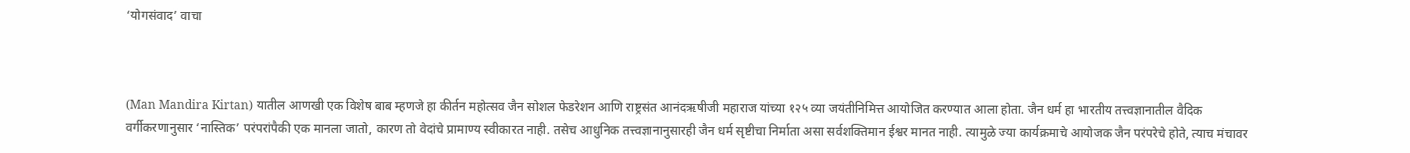‘योगसंवाद’ वाचा



(Man Mandira Kirtan) यातील आणखी एक विशेष बाब म्हणजे हा कीर्तन महोत्सव जैन सोशल फेडरेशन आणि राष्ट्रसंत आनंदऋषीजी महाराज यांच्या १२५ व्या जयंतीनिमित्त आयोजित करण्यात आला होता. जैन धर्म हा भारतीय तत्त्वज्ञानातील वैदिक वर्गीकरणानुसार ‘नास्तिक’ परंपरांपैकी एक मानला जातो, कारण तो वेदांचे प्रामाण्य स्वीकारत नाही. तसेच आधुनिक तत्त्वज्ञानानुसारही जैन धर्म सृष्टीचा निर्माता असा सर्वशक्तिमान ईश्वर मानत नाही. त्यामुळे ज्या कार्यक्रमाचे आयोजक जैन परंपरेचे होते, त्याच मंचावर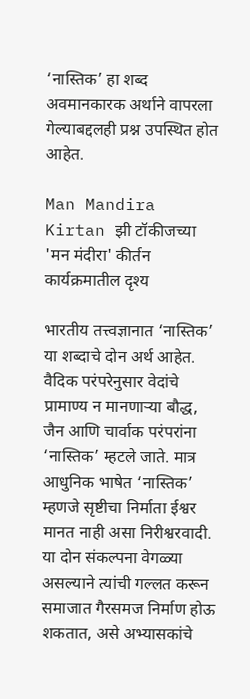‘नास्तिक’ हा शब्द अवमानकारक अर्थाने वापरला गेल्याबद्दलही प्रश्न उपस्थित होत आहेत.

Man Mandira Kirtan झी टॉकीजच्या 'मन मंदीरा' कीर्तन कार्यक्रमातील दृश्य

भारतीय तत्त्वज्ञानात ‘नास्तिक’ या शब्दाचे दोन अर्थ आहेत. वैदिक परंपरेनुसार वेदांचे प्रामाण्य न मानणाऱ्या बौद्ध, जैन आणि चार्वाक परंपरांना ‘नास्तिक’ म्हटले जाते. मात्र आधुनिक भाषेत ‘नास्तिक’ म्हणजे सृष्टीचा निर्माता ईश्वर मानत नाही असा निरीश्वरवादी. या दोन संकल्पना वेगळ्या असल्याने त्यांची गल्लत करून समाजात गैरसमज निर्माण होऊ शकतात, असे अभ्यासकांचे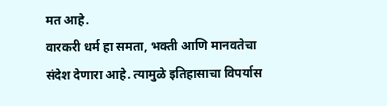मत आहे.
वारकरी धर्म हा समता, भक्ती आणि मानवतेचा संदेश देणारा आहे. त्यामुळे इतिहासाचा विपर्यास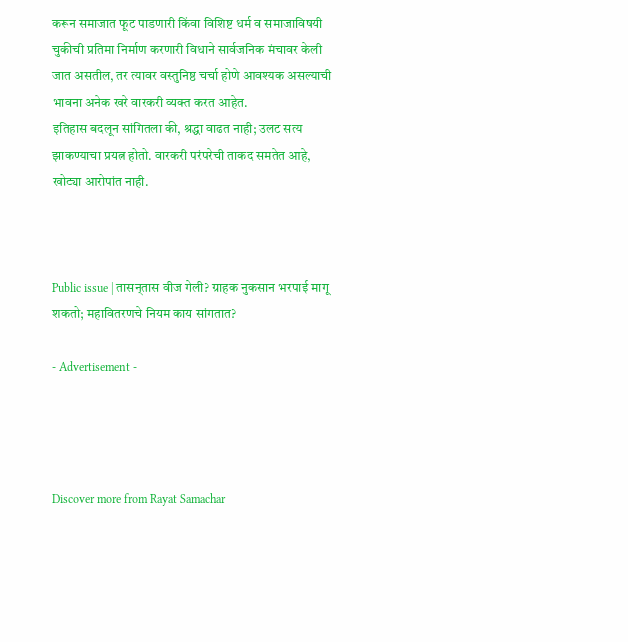करून समाजात फूट पाडणारी किंवा विशिष्ट धर्म व समाजाविषयी चुकीची प्रतिमा निर्माण करणारी विधाने सार्वजनिक मंचावर केली जात असतील, तर त्यावर वस्तुनिष्ठ चर्चा होणे आवश्यक असल्याची भावना अनेक खरे वारकरी व्यक्त करत आहेत.
इतिहास बदलून सांगितला की, श्रद्धा वाढत नाही; उलट सत्य झाकण्याचा प्रयत्न होतो. वारकरी परंपरेची ताकद समतेत आहे, खोट्या आरोपांत नाही.



Public issue | तासन्‌तास वीज गेली? ग्राहक नुकसान भरपाई मागू शकतो; महावितरणचे नियम काय सांगतात?

- Advertisement -




Discover more from Rayat Samachar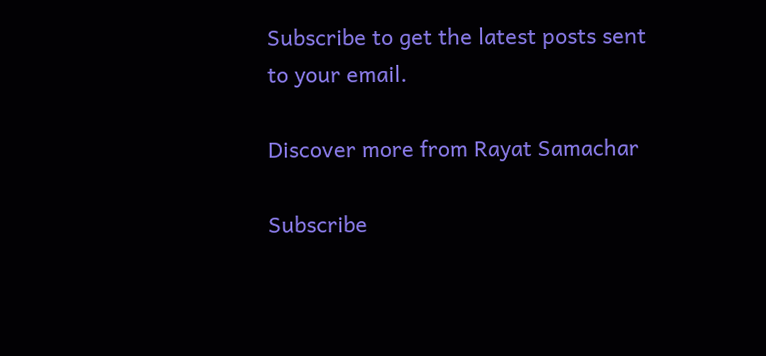Subscribe to get the latest posts sent to your email.

Discover more from Rayat Samachar

Subscribe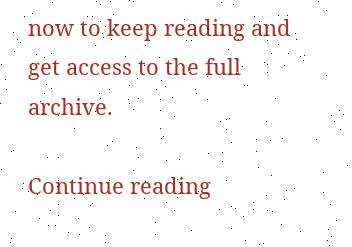now to keep reading and get access to the full archive.

Continue reading